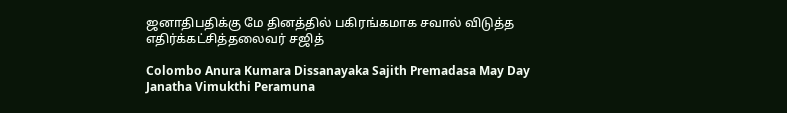ஜனாதிபதிக்கு மே தினத்தில் பகிரங்கமாக சவால் விடுத்த எதிர்க்கட்சித்தலைவர் சஜித்

Colombo Anura Kumara Dissanayaka Sajith Premadasa May Day Janatha Vimukthi Peramuna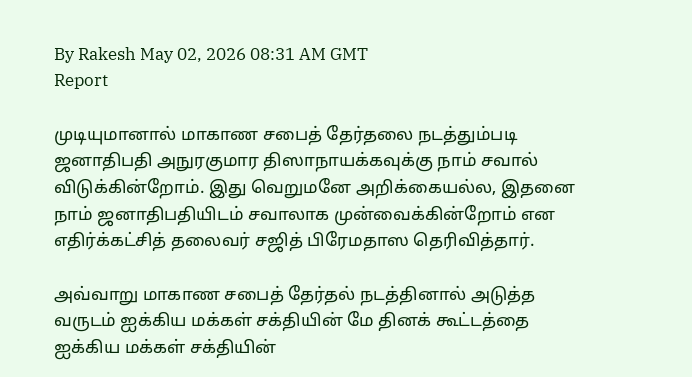By Rakesh May 02, 2026 08:31 AM GMT
Report

முடியுமானால் மாகாண சபைத் தேர்தலை நடத்தும்படி ஜனாதிபதி அநுரகுமார திஸாநாயக்கவுக்கு நாம் சவால் விடுக்கின்றோம். இது வெறுமனே அறிக்கையல்ல, இதனை நாம் ஜனாதிபதியிடம் சவாலாக முன்வைக்கின்றோம் என எதிர்க்கட்சித் தலைவர் சஜித் பிரேமதாஸ தெரிவித்தார்.

அவ்வாறு மாகாண சபைத் தேர்தல் நடத்தினால் அடுத்த வருடம் ஐக்கிய மக்கள் சக்தியின் மே தினக் கூட்டத்தை ஐக்கிய மக்கள் சக்தியின்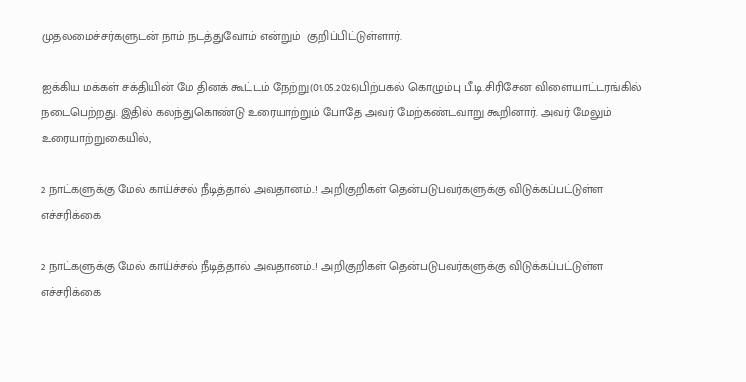முதலமைச்சர்களுடன் நாம் நடத்துவோம் என்றும்  குறிப்பிட்டுள்ளார்.

ஐக்கிய மக்கள் சக்தியின் மே தினக் கூட்டம் நேற்று(01.05.2026)பிற்பகல் கொழும்பு பீ.டி.சிரிசேன விளையாட்டரங்கில் நடைபெற்றது. இதில் கலந்துகொண்டு உரையாற்றும் போதே அவர் மேற்கண்டவாறு கூறினார். அவர் மேலும் உரையாற்றுகையில்,

2 நாட்களுக்கு மேல் காய்ச்சல் நீடித்தால் அவதானம்..! அறிகுறிகள் தென்படுபவர்களுக்கு விடுக்கப்பட்டுள்ள எச்சரிக்கை

2 நாட்களுக்கு மேல் காய்ச்சல் நீடித்தால் அவதானம்..! அறிகுறிகள் தென்படுபவர்களுக்கு விடுக்கப்பட்டுள்ள எச்சரிக்கை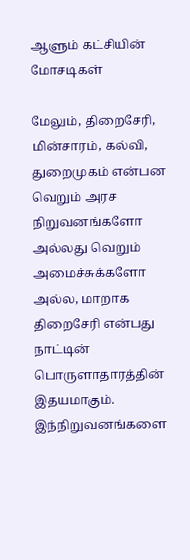ஆளும் கட்சியின் மோசடிகள்

மேலும், திறைசேரி, மின்சாரம், கல்வி, துறைமுகம் என்பன வெறும் அரச நிறுவனங்களோ அல்லது வெறும் அமைச்சுக்களோ அல்ல, மாறாக திறைசேரி என்பது நாட்டின் பொருளாதாரத்தின் இதயமாகும். இந்நிறுவனங்களை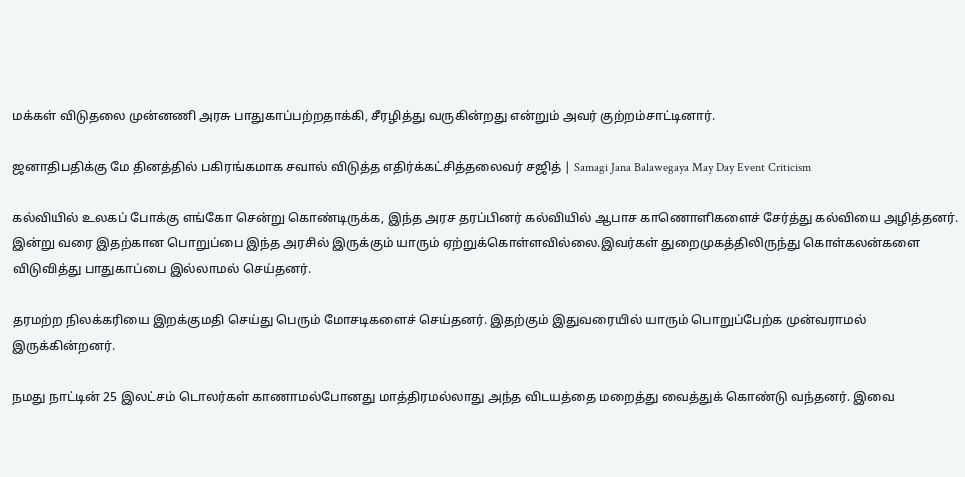மக்கள் விடுதலை முன்னணி அரசு பாதுகாப்பற்றதாக்கி, சீரழித்து வருகின்றது என்றும் அவர் குற்றம்சாட்டினார்.

ஜனாதிபதிக்கு மே தினத்தில் பகிரங்கமாக சவால் விடுத்த எதிர்க்கட்சித்தலைவர் சஜித் | Samagi Jana Balawegaya May Day Event Criticism

கல்வியில் உலகப் போக்கு எங்கோ சென்று கொண்டிருக்க, இந்த அரச தரப்பினர் கல்வியில் ஆபாச காணொளிகளைச் சேர்த்து கல்வியை அழித்தனர். இன்று வரை இதற்கான பொறுப்பை இந்த அரசில் இருக்கும் யாரும் ஏற்றுக்கொள்ளவில்லை.இவர்கள் துறைமுகத்திலிருந்து கொள்கலன்களை விடுவித்து பாதுகாப்பை இல்லாமல் செய்தனர்.

தரமற்ற நிலக்கரியை இறக்குமதி செய்து பெரும் மோசடிகளைச் செய்தனர். இதற்கும் இதுவரையில் யாரும் பொறுப்பேற்க முன்வராமல் இருக்கின்றனர்.

நமது நாட்டின் 25 இலட்சம் டொலர்கள் காணாமல்போனது மாத்திரமல்லாது அந்த விடயத்தை மறைத்து வைத்துக் கொண்டு வந்தனர். இவை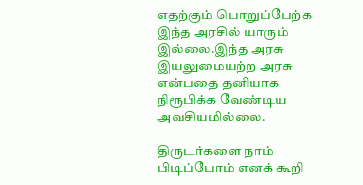எதற்கும் பொறுப்பேற்க இந்த அரசில் யாரும் இல்லை.இந்த அரசு இயலுமையற்ற அரசு என்பதை தனியாக நிரூபிக்க வேண்டிய அவசியமில்லை.

திருடர்களை நாம் பிடிப்போம் எனக் கூறி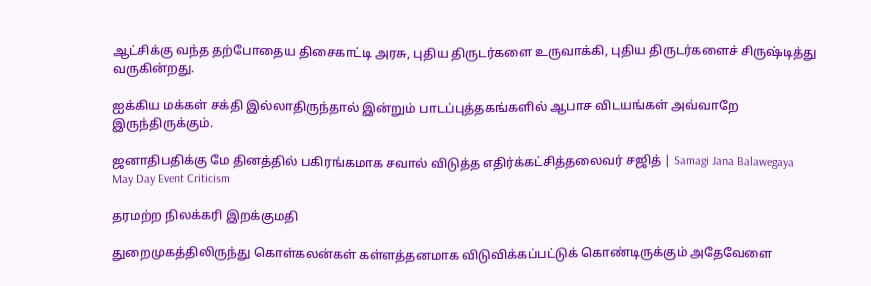ஆட்சிக்கு வந்த தற்போதைய திசைகாட்டி அரசு, புதிய திருடர்களை உருவாக்கி, புதிய திருடர்களைச் சிருஷ்டித்து வருகின்றது.

ஐக்கிய மக்கள் சக்தி இல்லாதிருந்தால் இன்றும் பாடப்புத்தகங்களில் ஆபாச விடயங்கள் அவ்வாறே இருந்திருக்கும்.

ஜனாதிபதிக்கு மே தினத்தில் பகிரங்கமாக சவால் விடுத்த எதிர்க்கட்சித்தலைவர் சஜித் | Samagi Jana Balawegaya May Day Event Criticism

தரமற்ற நிலக்கரி இறக்குமதி

துறைமுகத்திலிருந்து கொள்கலன்கள் கள்ளத்தனமாக விடுவிக்கப்பட்டுக் கொண்டிருக்கும் அதேவேளை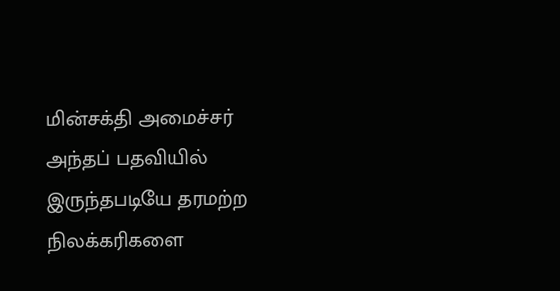மின்சக்தி அமைச்சர் அந்தப் பதவியில் இருந்தபடியே தரமற்ற நிலக்கரிகளை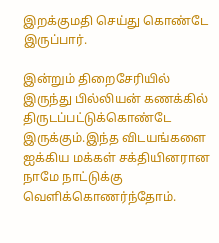இறக்குமதி செய்து கொண்டே இருப்பார்.

இன்றும் திறைசேரியில் இருந்து பில்லியன் கணக்கில் திருடப்பட்டுக்கொண்டே இருக்கும்.இந்த விடயங்களை ஐக்கிய மக்கள் சக்தியினரான நாமே நாட்டுக்கு வெளிக்கொணர்ந்தோம்.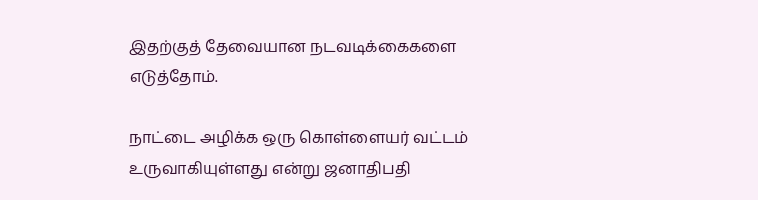இதற்குத் தேவையான நடவடிக்கைகளை எடுத்தோம்.

நாட்டை அழிக்க ஒரு கொள்ளையர் வட்டம் உருவாகியுள்ளது என்று ஜனாதிபதி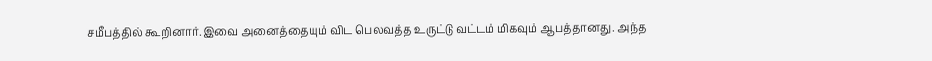சமீபத்தில் கூறினார்.இவை அனைத்தையும் விட பெலவத்த உருட்டு வட்டம் மிகவும் ஆபத்தானது. அந்த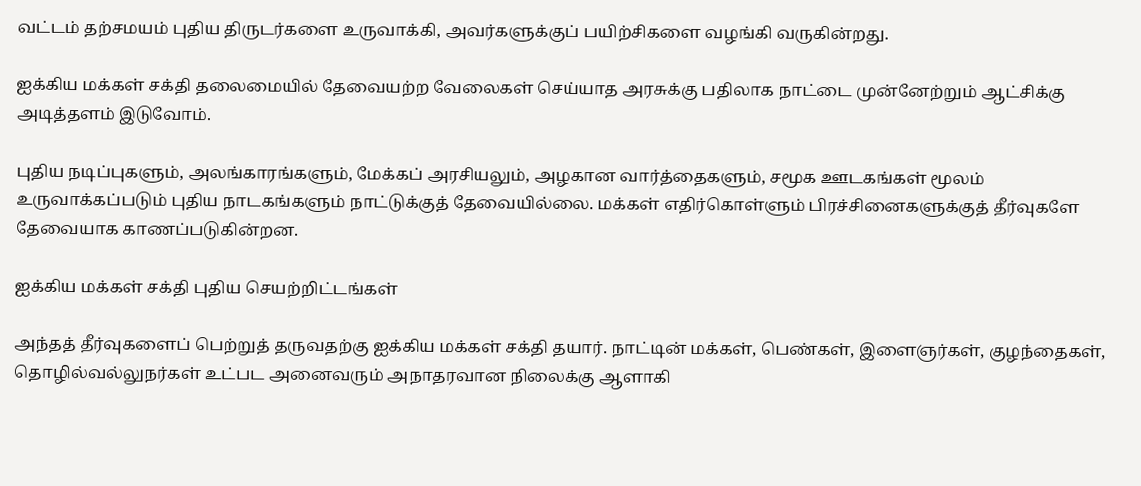வட்டம் தற்சமயம் புதிய திருடர்களை உருவாக்கி, அவர்களுக்குப் பயிற்சிகளை வழங்கி வருகின்றது.

ஐக்கிய மக்கள் சக்தி தலைமையில் தேவையற்ற வேலைகள் செய்யாத அரசுக்கு பதிலாக நாட்டை முன்னேற்றும் ஆட்சிக்கு அடித்தளம் இடுவோம்.

புதிய நடிப்புகளும், அலங்காரங்களும், மேக்கப் அரசியலும், அழகான வார்த்தைகளும், சமூக ஊடகங்கள் மூலம் உருவாக்கப்படும் புதிய நாடகங்களும் நாட்டுக்குத் தேவையில்லை. மக்கள் எதிர்கொள்ளும் பிரச்சினைகளுக்குத் தீர்வுகளே தேவையாக காணப்படுகின்றன.

ஐக்கிய மக்கள் சக்தி புதிய செயற்றிட்டங்கள்

அந்தத் தீர்வுகளைப் பெற்றுத் தருவதற்கு ஐக்கிய மக்கள் சக்தி தயார். நாட்டின் மக்கள், பெண்கள், இளைஞர்கள், குழந்தைகள், தொழில்வல்லுநர்கள் உட்பட அனைவரும் அநாதரவான நிலைக்கு ஆளாகி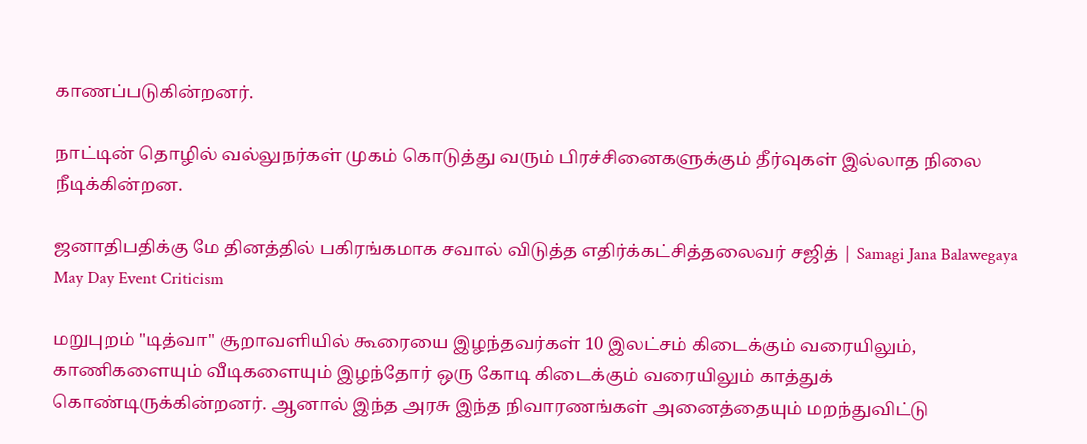காணப்படுகின்றனர்.

நாட்டின் தொழில் வல்லுநர்கள் முகம் கொடுத்து வரும் பிரச்சினைகளுக்கும் தீர்வுகள் இல்லாத நிலை நீடிக்கின்றன.

ஜனாதிபதிக்கு மே தினத்தில் பகிரங்கமாக சவால் விடுத்த எதிர்க்கட்சித்தலைவர் சஜித் | Samagi Jana Balawegaya May Day Event Criticism

மறுபுறம் "டித்வா" சூறாவளியில் கூரையை இழந்தவர்கள் 10 இலட்சம் கிடைக்கும் வரையிலும், காணிகளையும் வீடிகளையும் இழந்தோர் ஒரு கோடி கிடைக்கும் வரையிலும் காத்துக் கொண்டிருக்கின்றனர். ஆனால் இந்த அரசு இந்த நிவாரணங்கள் அனைத்தையும் மறந்துவிட்டு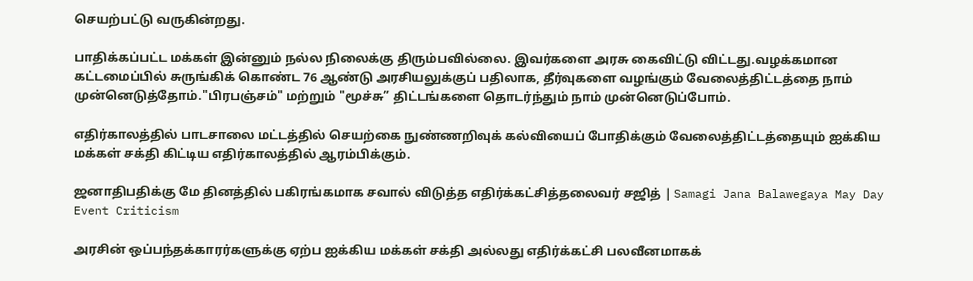செயற்பட்டு வருகின்றது.

பாதிக்கப்பட்ட மக்கள் இன்னும் நல்ல நிலைக்கு திரும்பவில்லை. இவர்களை அரசு கைவிட்டு விட்டது.வழக்கமான கட்டமைப்பில் சுருங்கிக் கொண்ட 76 ஆண்டு அரசியலுக்குப் பதிலாக, தீர்வுகளை வழங்கும் வேலைத்திட்டத்தை நாம் முன்னெடுத்தோம்."பிரபஞ்சம்" மற்றும் "மூச்சு” திட்டங்களை தொடர்ந்தும் நாம் முன்னெடுப்போம்.

எதிர்காலத்தில் பாடசாலை மட்டத்தில் செயற்கை நுண்ணறிவுக் கல்வியைப் போதிக்கும் வேலைத்திட்டத்தையும் ஐக்கிய மக்கள் சக்தி கிட்டிய எதிர்காலத்தில் ஆரம்பிக்கும்.

ஜனாதிபதிக்கு மே தினத்தில் பகிரங்கமாக சவால் விடுத்த எதிர்க்கட்சித்தலைவர் சஜித் | Samagi Jana Balawegaya May Day Event Criticism

அரசின் ஒப்பந்தக்காரர்களுக்கு ஏற்ப ஐக்கிய மக்கள் சக்தி அல்லது எதிர்க்கட்சி பலவீனமாகக்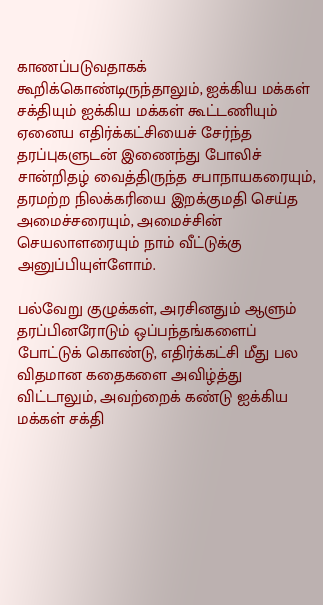காணப்படுவதாகக் கூறிக்கொண்டிருந்தாலும், ஐக்கிய மக்கள் சக்தியும் ஐக்கிய மக்கள் கூட்டணியும் ஏனைய எதிர்க்கட்சியைச் சேர்ந்த தரப்புகளுடன் இணைந்து போலிச் சான்றிதழ் வைத்திருந்த சபாநாயகரையும், தரமற்ற நிலக்கரியை இறக்குமதி செய்த அமைச்சரையும், அமைச்சின் செயலாளரையும் நாம் வீட்டுக்கு அனுப்பியுள்ளோம்.

பல்வேறு குழுக்கள், அரசினதும் ஆளும் தரப்பினரோடும் ஒப்பந்தங்களைப் போட்டுக் கொண்டு, எதிர்க்கட்சி மீது பல விதமான கதைகளை அவிழ்த்து விட்டாலும், அவற்றைக் கண்டு ஐக்கிய மக்கள் சக்தி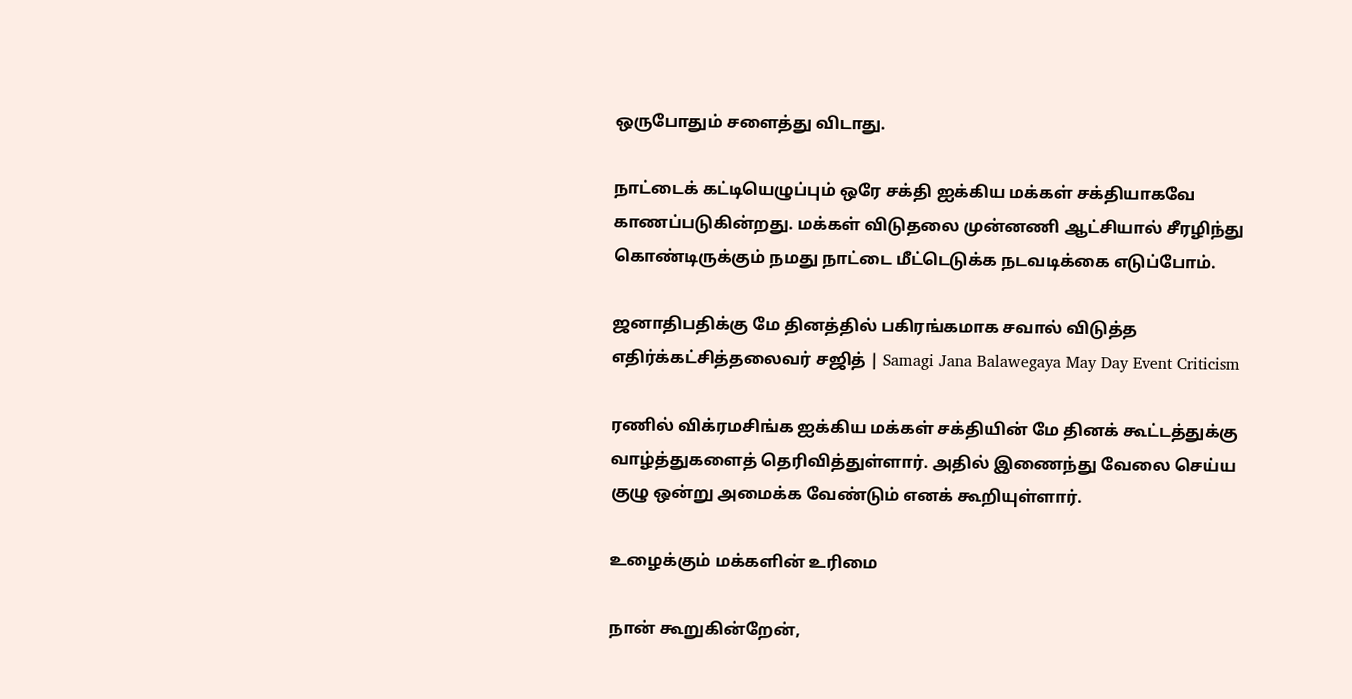ஒருபோதும் சளைத்து விடாது.

நாட்டைக் கட்டியெழுப்பும் ஒரே சக்தி ஐக்கிய மக்கள் சக்தியாகவே காணப்படுகின்றது. மக்கள் விடுதலை முன்னணி ஆட்சியால் சீரழிந்து கொண்டிருக்கும் நமது நாட்டை மீட்டெடுக்க நடவடிக்கை எடுப்போம்.

ஜனாதிபதிக்கு மே தினத்தில் பகிரங்கமாக சவால் விடுத்த எதிர்க்கட்சித்தலைவர் சஜித் | Samagi Jana Balawegaya May Day Event Criticism

ரணில் விக்ரமசிங்க ஐக்கிய மக்கள் சக்தியின் மே தினக் கூட்டத்துக்கு வாழ்த்துகளைத் தெரிவித்துள்ளார். அதில் இணைந்து வேலை செய்ய குழு ஒன்று அமைக்க வேண்டும் எனக் கூறியுள்ளார்.

உழைக்கும் மக்களின் உரிமை

நான் கூறுகின்றேன்,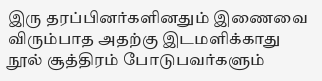இரு தரப்பினர்களினதும் இணைவை விரும்பாத அதற்கு இடமளிக்காது நூல் சூத்திரம் போடுபவர்களும்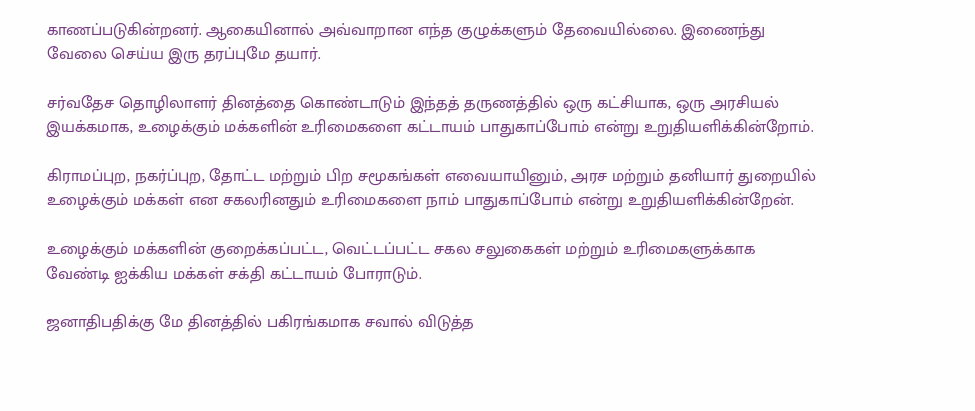காணப்படுகின்றனர். ஆகையினால் அவ்வாறான எந்த குழுக்களும் தேவையில்லை. இணைந்து வேலை செய்ய இரு தரப்புமே தயார்.

சர்வதேச தொழிலாளர் தினத்தை கொண்டாடும் இந்தத் தருணத்தில் ஒரு கட்சியாக, ஒரு அரசியல் இயக்கமாக, உழைக்கும் மக்களின் உரிமைகளை கட்டாயம் பாதுகாப்போம் என்று உறுதியளிக்கின்றோம்.

கிராமப்புற, நகர்ப்புற, தோட்ட மற்றும் பிற சமூகங்கள் எவையாயினும், அரச மற்றும் தனியார் துறையில் உழைக்கும் மக்கள் என சகலரினதும் உரிமைகளை நாம் பாதுகாப்போம் என்று உறுதியளிக்கின்றேன்.

உழைக்கும் மக்களின் குறைக்கப்பட்ட, வெட்டப்பட்ட சகல சலுகைகள் மற்றும் உரிமைகளுக்காக வேண்டி ஐக்கிய மக்கள் சக்தி கட்டாயம் போராடும்.

ஜனாதிபதிக்கு மே தினத்தில் பகிரங்கமாக சவால் விடுத்த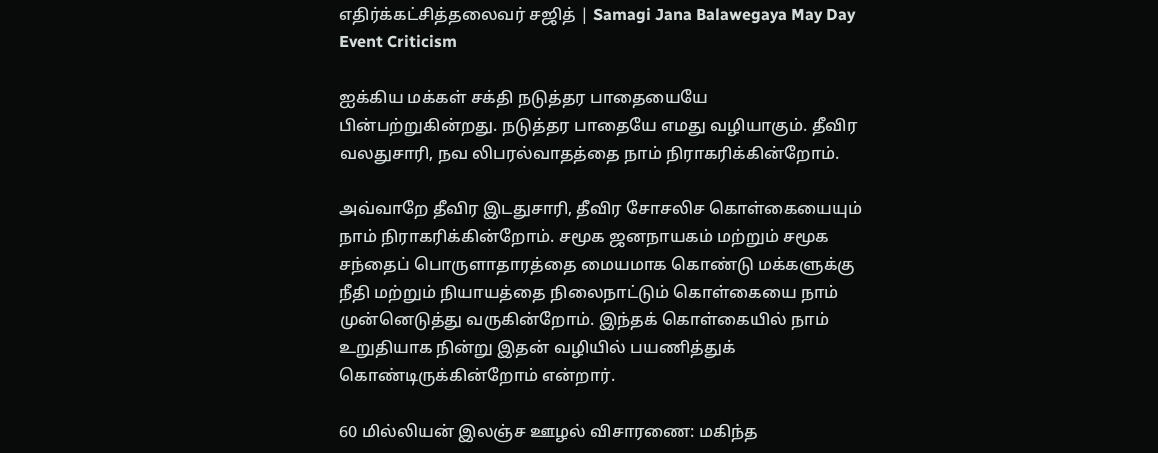எதிர்க்கட்சித்தலைவர் சஜித் | Samagi Jana Balawegaya May Day Event Criticism

ஐக்கிய மக்கள் சக்தி நடுத்தர பாதையையே பின்பற்றுகின்றது. நடுத்தர பாதையே எமது வழியாகும். தீவிர வலதுசாரி, நவ லிபரல்வாதத்தை நாம் நிராகரிக்கின்றோம்.

அவ்வாறே தீவிர இடதுசாரி, தீவிர சோசலிச கொள்கையையும் நாம் நிராகரிக்கின்றோம். சமூக ஜனநாயகம் மற்றும் சமூக சந்தைப் பொருளாதாரத்தை மையமாக கொண்டு மக்களுக்கு நீதி மற்றும் நியாயத்தை நிலைநாட்டும் கொள்கையை நாம் முன்னெடுத்து வருகின்றோம். இந்தக் கொள்கையில் நாம் உறுதியாக நின்று இதன் வழியில் பயணித்துக் கொண்டிருக்கின்றோம் என்றார்.

60 மில்லியன் இலஞ்ச ஊழல் விசாரணை: மகிந்த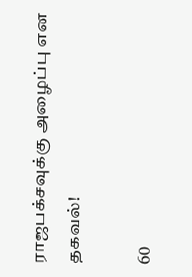ராஜபக்‌சவுக்கு அழைப்பு என தகவல்!

60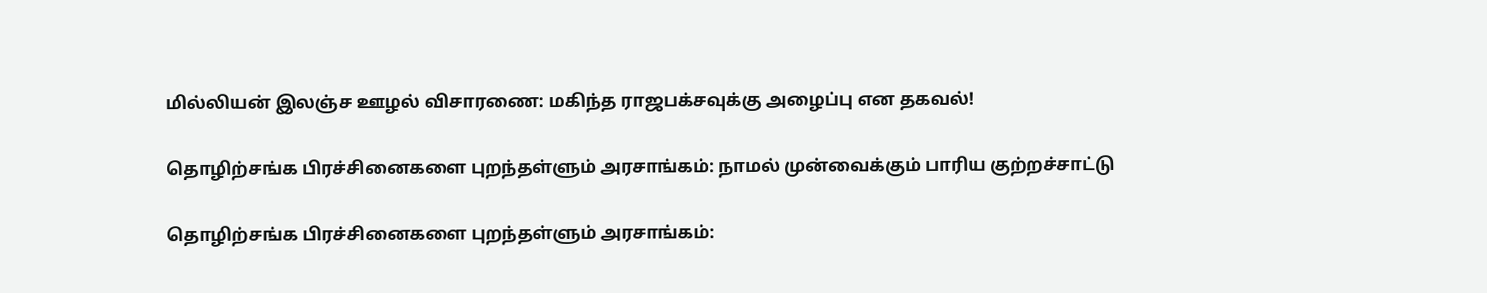மில்லியன் இலஞ்ச ஊழல் விசாரணை: மகிந்த ராஜபக்‌சவுக்கு அழைப்பு என தகவல்!

தொழிற்சங்க பிரச்சினைகளை புறந்தள்ளும் அரசாங்கம்: நாமல் முன்வைக்கும் பாரிய குற்றச்சாட்டு

தொழிற்சங்க பிரச்சினைகளை புறந்தள்ளும் அரசாங்கம்: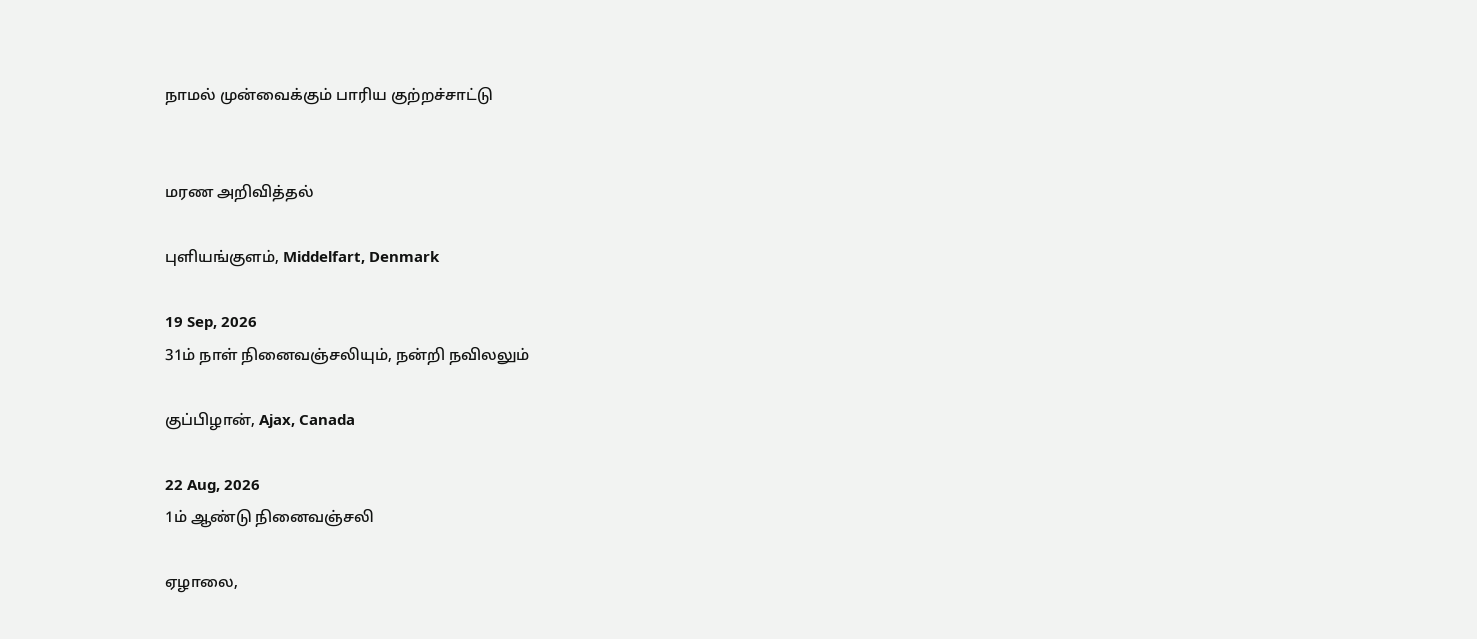நாமல் முன்வைக்கும் பாரிய குற்றச்சாட்டு


மரண அறிவித்தல்

புளியங்குளம், Middelfart, Denmark

19 Sep, 2026
31ம் நாள் நினைவஞ்சலியும், நன்றி நவிலலும்

குப்பிழான், Ajax, Canada

22 Aug, 2026
1ம் ஆண்டு நினைவஞ்சலி

ஏழாலை,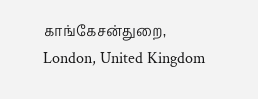காங்கேசன்துறை, London, United Kingdom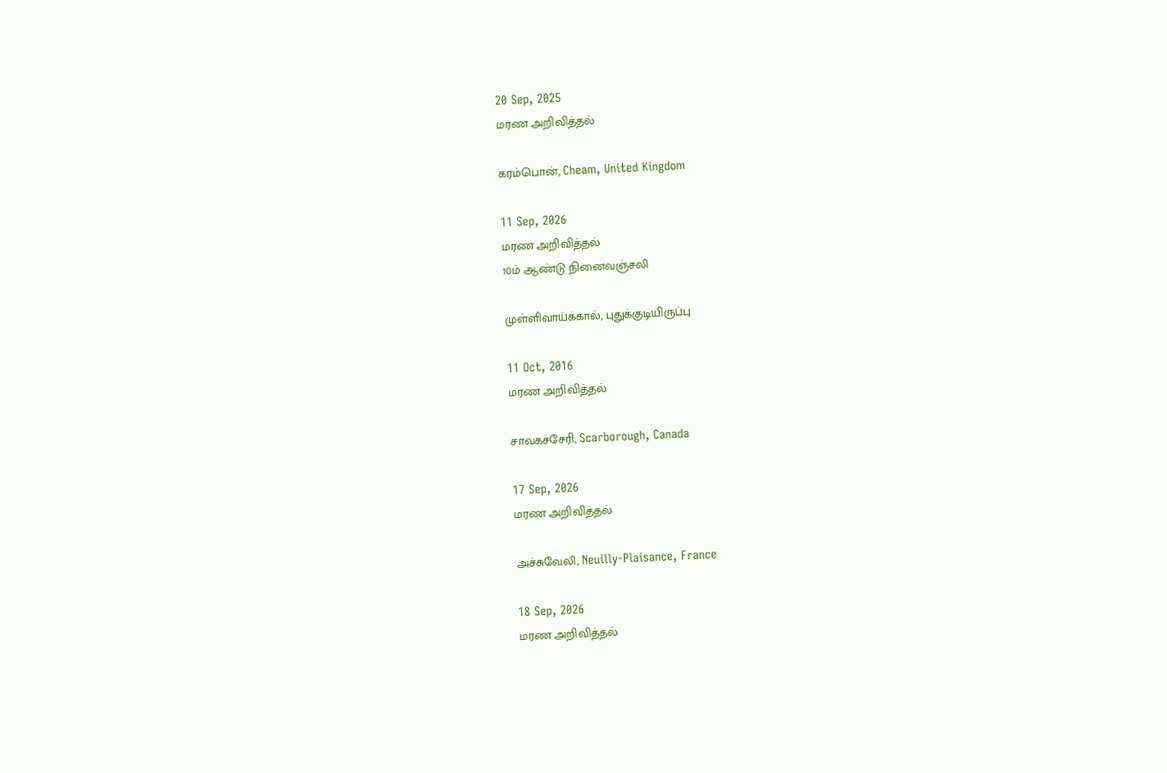20 Sep, 2025
மரண அறிவித்தல்

கரம்பொன், Cheam, United Kingdom

11 Sep, 2026
மரண அறிவித்தல்
10ம் ஆண்டு நினைவஞ்சலி

முள்ளிவாய்க்கால், புதுக்குடியிருப்பு

11 Oct, 2016
மரண அறிவித்தல்

சாவகச்சேரி, Scarborough, Canada

17 Sep, 2026
மரண அறிவித்தல்

அச்சுவேலி, Neuilly-Plaisance, France

18 Sep, 2026
மரண அறிவித்தல்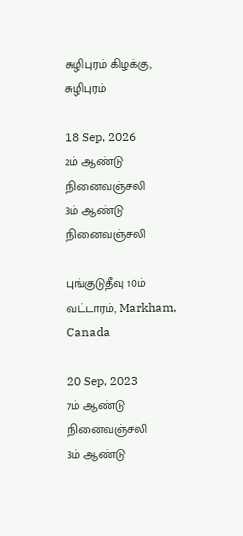சுழிபுரம் கிழக்கு, சுழிபுரம்

18 Sep, 2026
2ம் ஆண்டு நினைவஞ்சலி
3ம் ஆண்டு நினைவஞ்சலி

புங்குடுதீவு 10ம் வட்டாரம், Markham, Canada

20 Sep, 2023
7ம் ஆண்டு நினைவஞ்சலி
3ம் ஆண்டு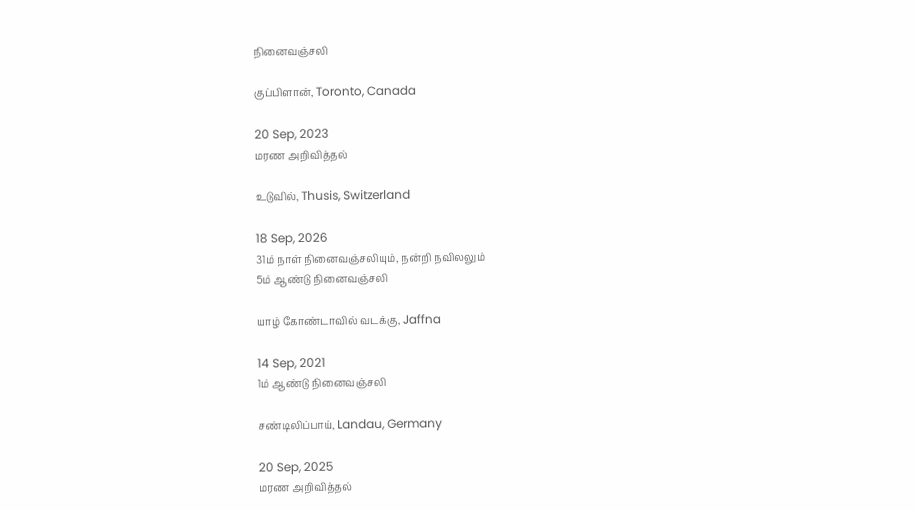நினைவஞ்சலி

குப்பிளான், Toronto, Canada

20 Sep, 2023
மரண அறிவித்தல்

உடுவில், Thusis, Switzerland

18 Sep, 2026
31ம் நாள் நினைவஞ்சலியும், நன்றி நவிலலும்
5ம் ஆண்டு நினைவஞ்சலி

யாழ் கோண்டாவில் வடக்கு, Jaffna

14 Sep, 2021
1ம் ஆண்டு நினைவஞ்சலி

சண்டிலிப்பாய், Landau, Germany

20 Sep, 2025
மரண அறிவித்தல்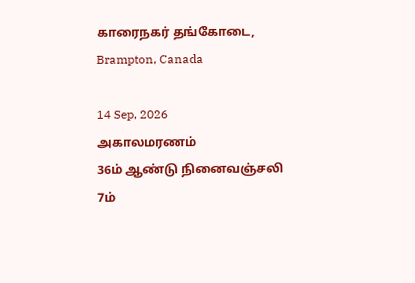காரைநகர் தங்கோடை, Brampton, Canada

14 Sep, 2026
அகாலமரணம்
36ம் ஆண்டு நினைவஞ்சலி
7ம்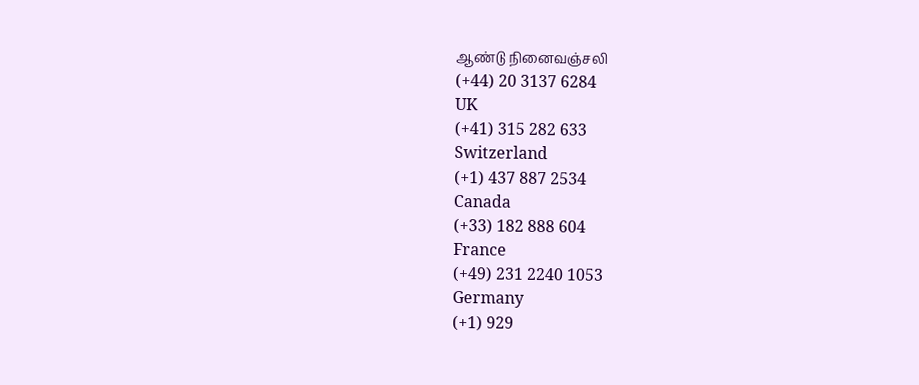ஆண்டு நினைவஞ்சலி
(+44) 20 3137 6284
UK
(+41) 315 282 633
Switzerland
(+1) 437 887 2534
Canada
(+33) 182 888 604
France
(+49) 231 2240 1053
Germany
(+1) 929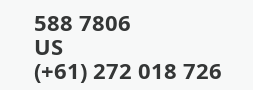588 7806
US
(+61) 272 018 726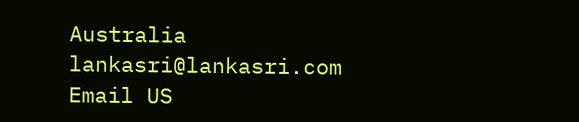Australia
lankasri@lankasri.com
Email US